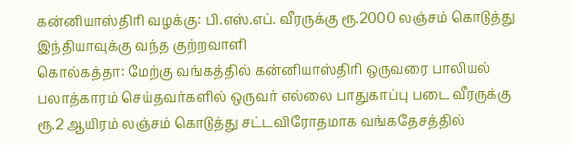கன்னியாஸ்திரி வழக்கு: பி.எஸ்.எப். வீரருக்கு ரூ.2000 லஞ்சம் கொடுத்து இந்தியாவுக்கு வந்த குற்றவாளி
கொல்கத்தா: மேற்கு வங்கத்தில் கன்னியாஸ்திரி ஒருவரை பாலியல் பலாத்காரம் செய்தவர்களில் ஒருவர் எல்லை பாதுகாப்பு படை வீரருக்கு ரூ.2 ஆயிரம் லஞ்சம் கொடுத்து சட்டவிரோதமாக வங்கதேசத்தில்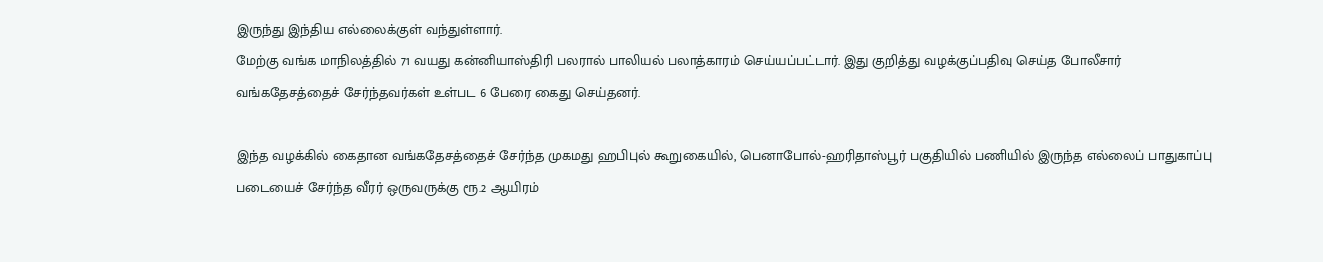இருந்து இந்திய எல்லைக்குள் வந்துள்ளார்.
மேற்கு வங்க மாநிலத்தில் 71 வயது கன்னியாஸ்திரி பலரால் பாலியல் பலாத்காரம் செய்யப்பட்டார். இது குறித்து வழக்குப்பதிவு செய்த போலீசார் வங்கதேசத்தைச் சேர்ந்தவர்கள் உள்பட 6 பேரை கைது செய்தனர்.

இந்த வழக்கில் கைதான வங்கதேசத்தைச் சேர்ந்த முகமது ஹபிபுல் கூறுகையில், பெனாபோல்-ஹரிதாஸ்பூர் பகுதியில் பணியில் இருந்த எல்லைப் பாதுகாப்பு படையைச் சேர்ந்த வீரர் ஒருவருக்கு ரூ.2 ஆயிரம்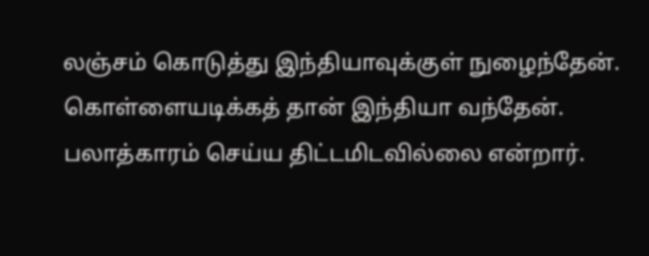லஞ்சம் கொடுத்து இந்தியாவுக்குள் நுழைந்தேன். கொள்ளையடிக்கத் தான் இந்தியா வந்தேன். பலாத்காரம் செய்ய திட்டமிடவில்லை என்றார்.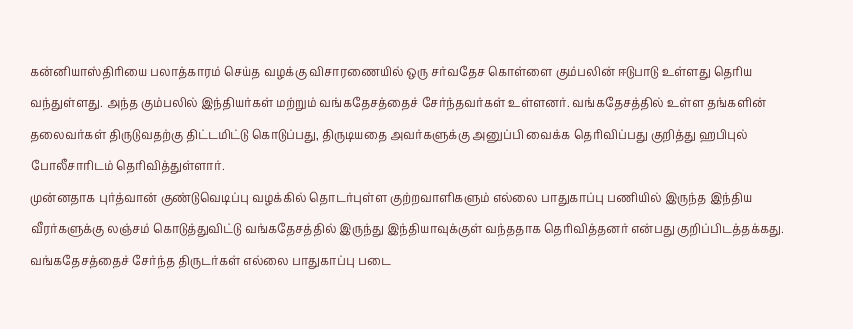கன்னியாஸ்திரியை பலாத்காரம் செய்த வழக்கு விசாரணையில் ஒரு சர்வதேச கொள்ளை கும்பலின் ஈடுபாடு உள்ளது தெரிய வந்துள்ளது. அந்த கும்பலில் இந்தியர்கள் மற்றும் வங்கதேசத்தைச் சேர்ந்தவர்கள் உள்ளனர். வங்கதேசத்தில் உள்ள தங்களின் தலைவர்கள் திருடுவதற்கு திட்டமிட்டு கொடுப்பது, திருடியதை அவர்களுக்கு அனுப்பி வைக்க தெரிவிப்பது குறித்து ஹபிபுல் போலீசாரிடம் தெரிவித்துள்ளார்.
முன்னதாக புர்த்வான் குண்டுவெடிப்பு வழக்கில் தொடர்புள்ள குற்றவாளிகளும் எல்லை பாதுகாப்பு பணியில் இருந்த இந்திய வீரர்களுக்கு லஞ்சம் கொடுத்துவிட்டு வங்கதேசத்தில் இருந்து இந்தியாவுக்குள் வந்ததாக தெரிவித்தனர் என்பது குறிப்பிடத்தக்கது.
வங்கதேசத்தைச் சேர்ந்த திருடர்கள் எல்லை பாதுகாப்பு படை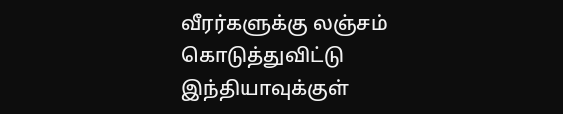வீரர்களுக்கு லஞ்சம் கொடுத்துவிட்டு இந்தியாவுக்குள்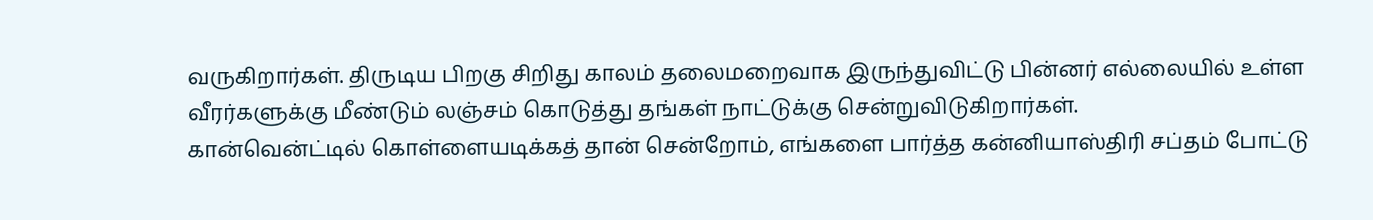வருகிறார்கள். திருடிய பிறகு சிறிது காலம் தலைமறைவாக இருந்துவிட்டு பின்னர் எல்லையில் உள்ள வீரர்களுக்கு மீண்டும் லஞ்சம் கொடுத்து தங்கள் நாட்டுக்கு சென்றுவிடுகிறார்கள்.
கான்வென்ட்டில் கொள்ளையடிக்கத் தான் சென்றோம், எங்களை பார்த்த கன்னியாஸ்திரி சப்தம் போட்டு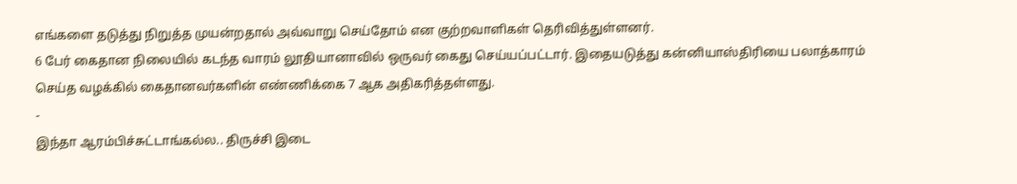எங்களை தடுத்து நிறுத்த முயன்றதால் அவ்வாறு செய்தோம் என குற்றவாளிகள் தெரிவித்துள்ளனர்.
6 பேர் கைதான நிலையில் கடந்த வாரம் லூதியானாவில் ஒருவர் கைது செய்யப்பட்டார். இதையடுத்து கன்னியாஸ்திரியை பலாத்காரம் செய்த வழக்கில் கைதானவர்களின் எண்ணிக்கை 7 ஆக அதிகரித்தள்ளது.
-
இந்தா ஆரம்பிச்சுட்டாங்கல்ல.. திருச்சி இடை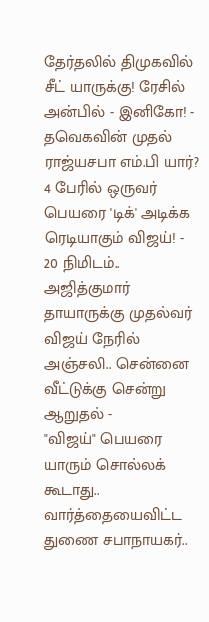தேர்தலில் திமுகவில் சீட் யாருக்கு! ரேசில் அன்பில் - இனிகோ! -
தவெகவின் முதல் ராஜ்யசபா எம்.பி யார்? 4 பேரில் ஒருவர் பெயரை 'டிக்' அடிக்க ரெடியாகும் விஜய்! -
20 நிமிடம்.. அஜித்குமார் தாயாருக்கு முதல்வர் விஜய் நேரில் அஞ்சலி.. சென்னை வீட்டுக்கு சென்று ஆறுதல் -
"விஜய்" பெயரை யாரும் சொல்லக் கூடாது.. வார்த்தையைவிட்ட துணை சபாநாயகர்..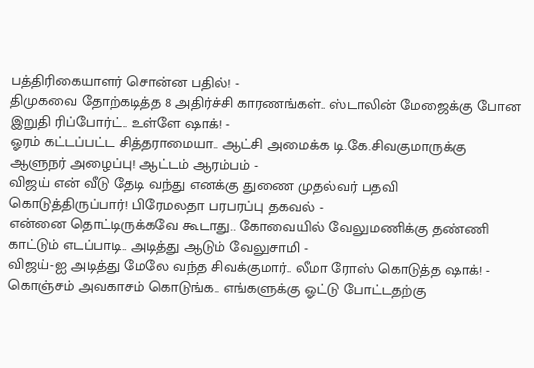பத்திரிகையாளர் சொன்ன பதில்! -
திமுகவை தோற்கடித்த 8 அதிர்ச்சி காரணங்கள்.. ஸ்டாலின் மேஜைக்கு போன இறுதி ரிப்போர்ட்.. உள்ளே ஷாக்! -
ஓரம் கட்டப்பட்ட சித்தராமையா.. ஆட்சி அமைக்க டி.கே.சிவகுமாருக்கு ஆளுநர் அழைப்பு! ஆட்டம் ஆரம்பம் -
விஜய் என் வீடு தேடி வந்து எனக்கு துணை முதல்வர் பதவி கொடுத்திருப்பார்! பிரேமலதா பரபரப்பு தகவல் -
என்னை தொட்டிருக்கவே கூடாது.. கோவையில் வேலுமணிக்கு தண்ணி காட்டும் எடப்பாடி.. அடித்து ஆடும் வேலுசாமி -
விஜய்-ஐ அடித்து மேலே வந்த சிவக்குமார்.. லீமா ரோஸ் கொடுத்த ஷாக்! -
கொஞ்சம் அவகாசம் கொடுங்க.. எங்களுக்கு ஓட்டு போட்டதற்கு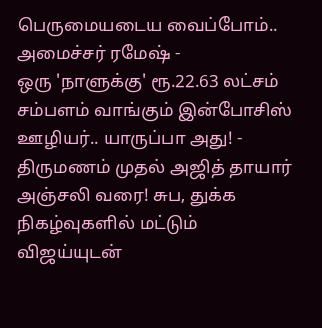பெருமையடைய வைப்போம்.. அமைச்சர் ரமேஷ் -
ஒரு 'நாளுக்கு' ரூ.22.63 லட்சம் சம்பளம் வாங்கும் இன்போசிஸ் ஊழியர்.. யாருப்பா அது! -
திருமணம் முதல் அஜித் தாயார் அஞ்சலி வரை! சுப, துக்க நிகழ்வுகளில் மட்டும் விஜய்யுடன்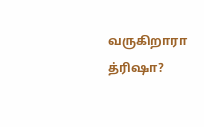வருகிறாரா த்ரிஷா?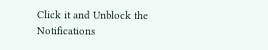Click it and Unblock the Notifications